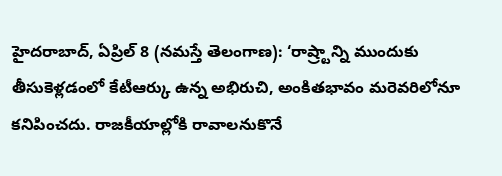హైదరాబాద్, ఏప్రిల్ 8 (నమస్తే తెలంగాణ): ‘రాష్ర్టాన్ని ముందుకు తీసుకెళ్లడంలో కేటీఆర్కు ఉన్న అభిరుచి, అంకితభావం మరెవరిలోనూ కనిపించదు. రాజకీయాల్లోకి రావాలనుకొనే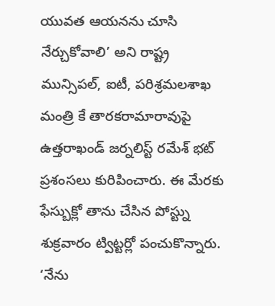యువత ఆయనను చూసి నేర్చుకోవాలి’ అని రాష్ట్ర మున్సిపల్, ఐటీ, పరిశ్రమలశాఖ మంత్రి కే తారకరామారావుపై ఉత్తరాఖండ్ జర్నలిస్ట్ రమేశ్ భట్ ప్రశంసలు కురిపించారు. ఈ మేరకు ఫేస్బుక్లో తాను చేసిన పోస్ట్ను శుక్రవారం ట్విట్టర్లో పంచుకొన్నారు. ‘నేను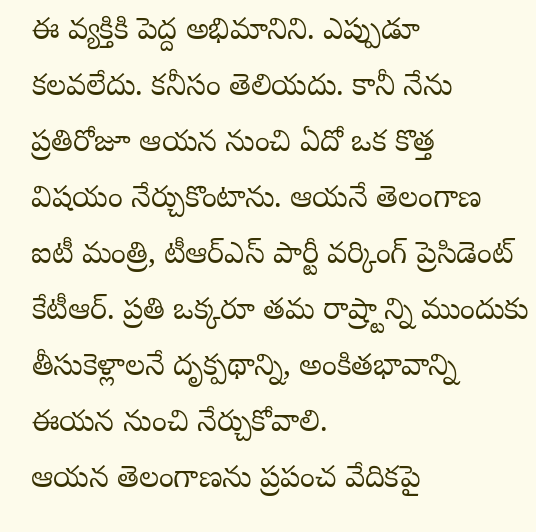ఈ వ్యక్తికి పెద్ద అభిమానిని. ఎప్పుడూ కలవలేదు. కనీసం తెలియదు. కానీ నేను ప్రతిరోజూ ఆయన నుంచి ఏదో ఒక కొత్త విషయం నేర్చుకొంటాను. ఆయనే తెలంగాణ ఐటీ మంత్రి, టీఆర్ఎస్ పార్టీ వర్కింగ్ ప్రెసిడెంట్ కేటీఆర్. ప్రతి ఒక్కరూ తమ రాష్ర్టాన్ని ముందుకు తీసుకెళ్లాలనే దృక్పథాన్ని, అంకితభావాన్ని ఈయన నుంచి నేర్చుకోవాలి.
ఆయన తెలంగాణను ప్రపంచ వేదికపై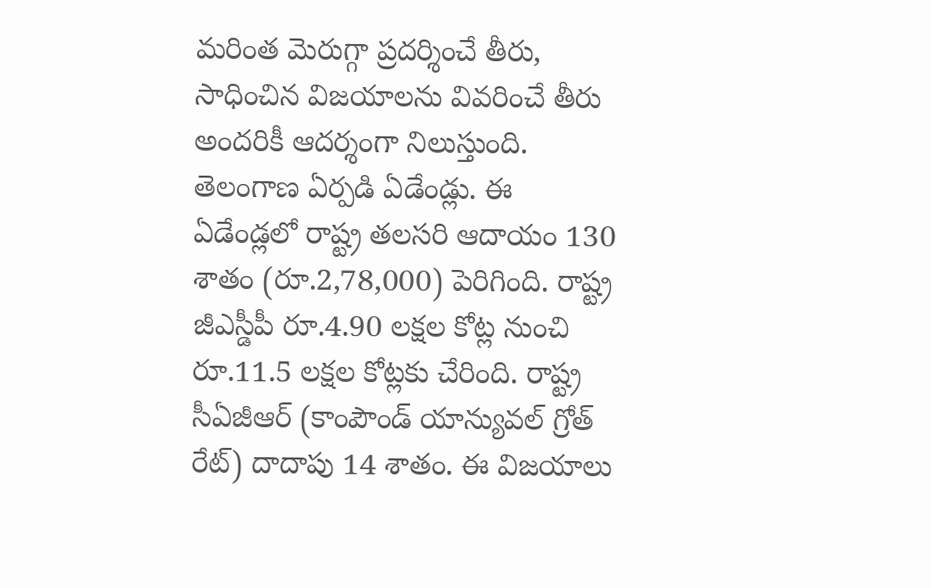మరింత మెరుగ్గా ప్రదర్శించే తీరు, సాధించిన విజయాలను వివరించే తీరు అందరికీ ఆదర్శంగా నిలుస్తుంది. తెలంగాణ ఏర్పడి ఏడేండ్లు. ఈ ఏడేండ్లలో రాష్ట్ర తలసరి ఆదాయం 130 శాతం (రూ.2,78,000) పెరిగింది. రాష్ట్ర జీఎస్డీపీ రూ.4.90 లక్షల కోట్ల నుంచి రూ.11.5 లక్షల కోట్లకు చేరింది. రాష్ట్ర సీఏజీఆర్ (కాంపౌండ్ యాన్యువల్ గ్రోత్ రేట్) దాదాపు 14 శాతం. ఈ విజయాలు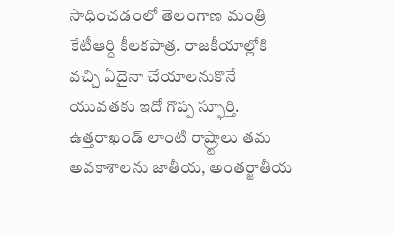సాధించడంలో తెలంగాణ మంత్రి కేటీఆర్ది కీలకపాత్ర. రాజకీయాల్లోకి వచ్చి ఏదైనా చేయాలనుకొనే యువతకు ఇదో గొప్ప స్ఫూర్తి. ఉత్తరాఖండ్ లాంటి రాష్ర్టాలు తమ అవకాశాలను జాతీయ, అంతర్జాతీయ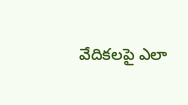వేదికలపై ఎలా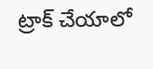ట్రాక్ చేయాలో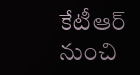కేటీఆర్ నుంచి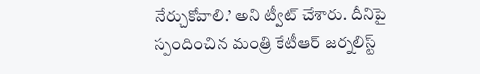నేర్చుకోవాలి.’ అని ట్వీట్ చేశారు. దీనిపై స్పందించిన మంత్రి కేటీఆర్ జర్నలిస్ట్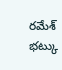రమేశ్ భట్కు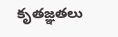కృతజ్ఞతలు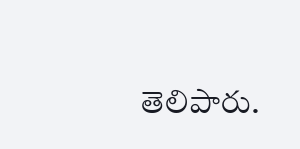తెలిపారు.